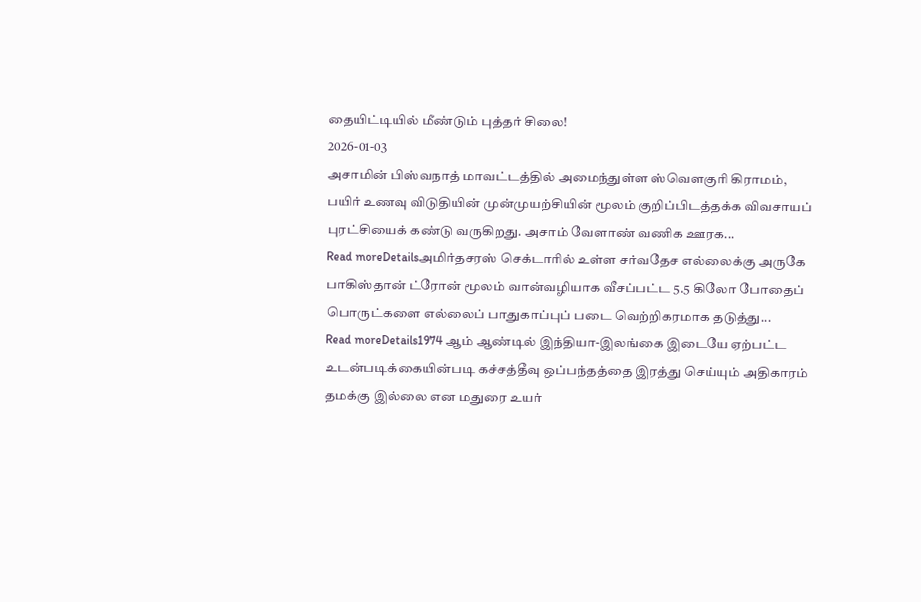தையிட்டியில் மீண்டும் புத்தர் சிலை!
2026-01-03
அசாமின் பிஸ்வநாத் மாவட்டத்தில் அமைந்துள்ள ஸ்வெளகுரி கிராமம், பயிர் உணவு விடுதியின் முன்முயற்சியின் மூலம் குறிப்பிடத்தக்க விவசாயப் புரட்சியைக் கண்டு வருகிறது. அசாம் வேளாண் வணிக ஊரக...
Read moreDetailsஅமிர்தசரஸ் செக்டாரில் உள்ள சர்வதேச எல்லைக்கு அருகே பாகிஸ்தான் ட்ரோன் மூலம் வான்வழியாக வீசப்பட்ட 5.5 கிலோ போதைப் பொருட்களை எல்லைப் பாதுகாப்புப் படை வெற்றிகரமாக தடுத்து...
Read moreDetails1974 ஆம் ஆண்டில் இந்தியா-இலங்கை இடையே ஏற்பட்ட உடன்படிக்கையின்படி கச்சத்தீவு ஒப்பந்தத்தை இரத்து செய்யும் அதிகாரம் தமக்கு இல்லை என மதுரை உயர்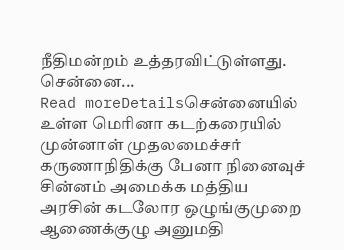நீதிமன்றம் உத்தரவிட்டுள்ளது. சென்னை...
Read moreDetailsசென்னையில் உள்ள மெரினா கடற்கரையில் முன்னாள் முதலமைச்சர் கருணாநிதிக்கு பேனா நினைவுச் சின்னம் அமைக்க மத்திய அரசின் கடலோர ஒழுங்குமுறை ஆணைக்குழு அனுமதி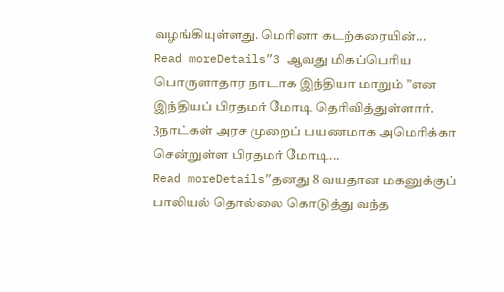வழங்கியுள்ளது. மெரினா கடற்கரையின்...
Read moreDetails”3 ஆவது மிகப்பெரிய பொருளாதார நாடாக இந்தியா மாறும் ”என இந்தியப் பிரதமர் மோடி தெரிவித்துள்ளார். 3நாட்கள் அரச முறைப் பயணமாக அமெரிக்கா சென்றுள்ள பிரதமர் மோடி...
Read moreDetails”தனது 8 வயதான மகனுக்குப் பாலியல் தொல்லை கொடுத்து வந்த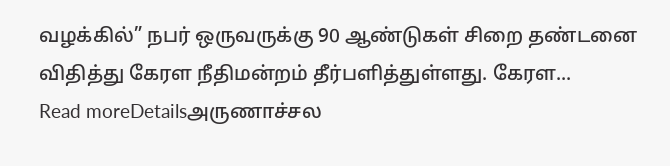வழக்கில்” நபர் ஒருவருக்கு 90 ஆண்டுகள் சிறை தண்டனை விதித்து கேரள நீதிமன்றம் தீர்பளித்துள்ளது. கேரள...
Read moreDetailsஅருணாச்சல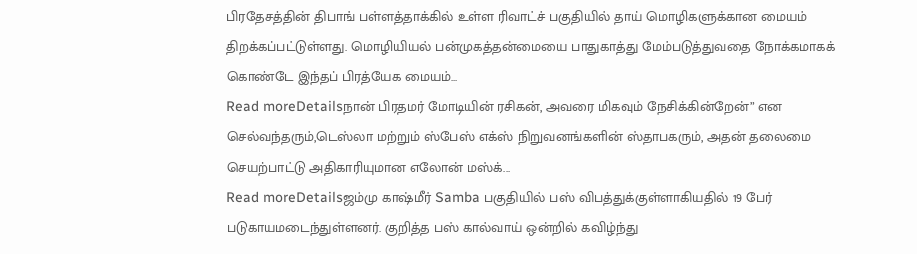பிரதேசத்தின் திபாங் பள்ளத்தாக்கில் உள்ள ரிவாட்ச் பகுதியில் தாய் மொழிகளுக்கான மையம் திறக்கப்பட்டுள்ளது. மொழியியல் பன்முகத்தன்மையை பாதுகாத்து மேம்படுத்துவதை நோக்கமாகக் கொண்டே இந்தப் பிரத்யேக மையம்...
Read moreDetailsநான் பிரதமர் மோடியின் ரசிகன், அவரை மிகவும் நேசிக்கின்றேன்” என செல்வந்தரும்,டெஸ்லா மற்றும் ஸ்பேஸ் எக்ஸ் நிறுவனங்களின் ஸ்தாபகரும், அதன் தலைமை செயற்பாட்டு அதிகாரியுமான எலோன் மஸ்க்...
Read moreDetailsஜம்மு காஷ்மீர் Samba பகுதியில் பஸ் விபத்துக்குள்ளாகியதில் 19 பேர் படுகாயமடைந்துள்ளனர். குறித்த பஸ் கால்வாய் ஒன்றில் கவிழ்ந்து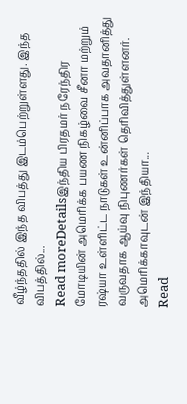வீழ்ந்ததில் இந்த விபத்து இடம்பெற்றுள்ளது. இந்த விபத்தில்...
Read moreDetailsஇந்திய பிரதமர் நரேந்திர மோடியின் அமெரிக்க பயண நிகழ்வை சீனா மற்றும் ரஷ்யா உள்ளிட்ட நாடுகள் உன்னிப்பாக அவதானித்து வருவதாக ஆய்வு நிபுணர்கள் தெரிவித்துள்ளனர். அமெரிக்காவுடன் இந்தியா...
Read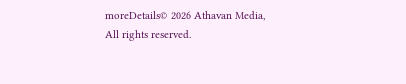moreDetails© 2026 Athavan Media, All rights reserved.